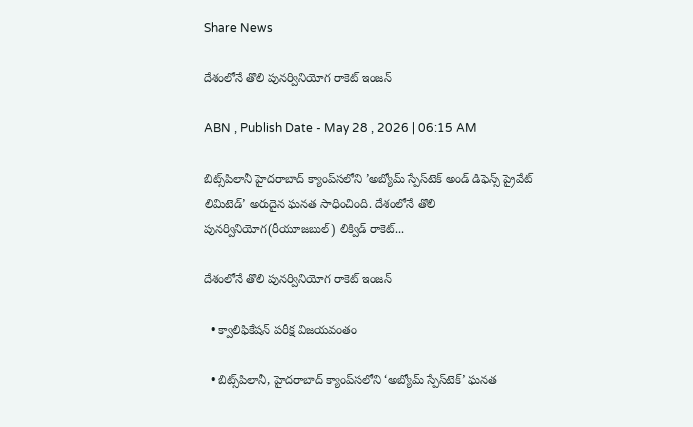Share News

దేశంలోనే తొలి పునర్వినియోగ రాకెట్‌ ఇంజన్‌

ABN , Publish Date - May 28 , 2026 | 06:15 AM

బిట్స్‌పిలానీ హైదరాబాద్‌ క్యాంప్‌సలోని ’అబ్యోమ్‌ స్పేస్‌టెక్‌ అండ్‌ డిఫెన్స్‌ ప్రైవేట్‌ లిమిటెడ్‌’ అరుదైన ఘనత సాధించింది. దేశంలోనే తొలి పునర్వినియోగ(రీయూజబుల్‌) లిక్విడ్‌ రాకెట్‌...

దేశంలోనే తొలి పునర్వినియోగ రాకెట్‌ ఇంజన్‌

  • క్వాలిఫికేషన్‌ పరీక్ష విజయవంతం

  • బిట్స్‌పిలానీ, హైదరాబాద్‌ క్యాంప్‌సలోని ‘అబ్యోమ్‌ స్పేస్‌టెక్‌’ ఘనత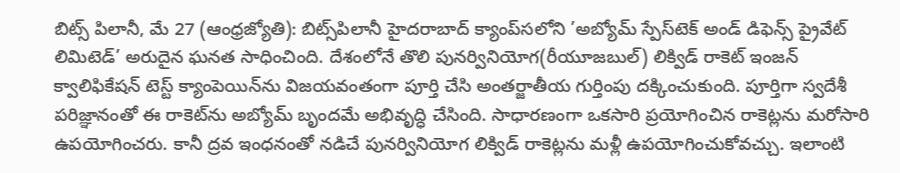బిట్స్‌ పిలానీ, మే 27 (ఆంధ్రజ్యోతి): బిట్స్‌పిలానీ హైదరాబాద్‌ క్యాంప్‌సలోని ’అబ్యోమ్‌ స్పేస్‌టెక్‌ అండ్‌ డిఫెన్స్‌ ప్రైవేట్‌ లిమిటెడ్‌’ అరుదైన ఘనత సాధించింది. దేశంలోనే తొలి పునర్వినియోగ(రీయూజబుల్‌) లిక్విడ్‌ రాకెట్‌ ఇంజన్‌ క్వాలిఫికేషన్‌ టెస్ట్‌ క్యాంపెయిన్‌ను విజయవంతంగా పూర్తి చేసి అంతర్జాతీయ గుర్తింపు దక్కించుకుంది. పూర్తిగా స్వదేశీ పరిజ్ఞానంతో ఈ రాకెట్‌ను అబ్యోమ్‌ బృందమే అభివృద్ధి చేసింది. సాధారణంగా ఒకసారి ప్రయోగించిన రాకెట్లను మరోసారి ఉపయోగించరు. కానీ ద్రవ ఇంధనంతో నడిచే పునర్వినియోగ లిక్విడ్‌ రాకెట్లను మళ్లీ ఉపయోగించుకోవచ్చు. ఇలాంటి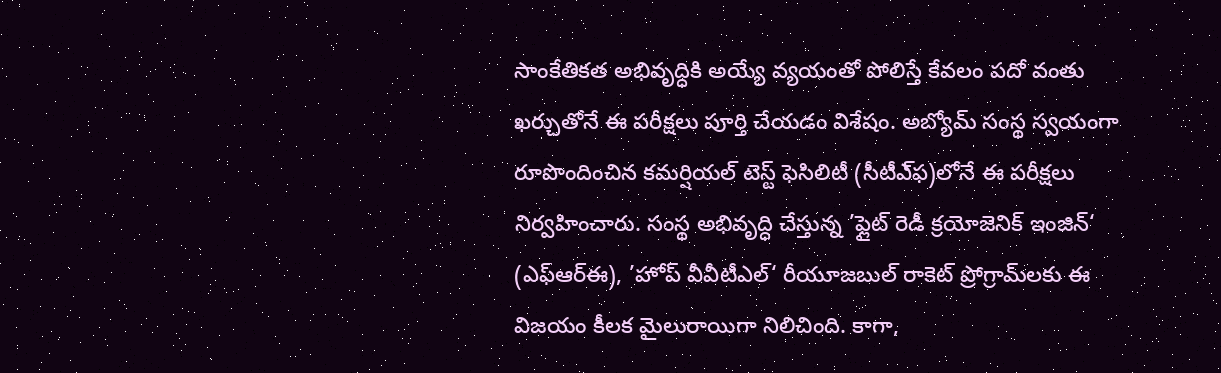సాంకేతికత అభివృద్ధికి అయ్యే వ్యయంతో పోలిస్తే కేవలం పదో వంతు ఖర్చుతోనే ఈ పరీక్షలు పూర్తి చేయడం విశేషం. అబ్యోమ్‌ సంస్థ స్వయంగా రూపొందించిన కమర్షియల్‌ టెస్ట్‌ ఫెసిలిటీ (సీటీఎ్‌ఫ)లోనే ఈ పరీక్షలు నిర్వహించారు. సంస్థ అభివృద్ధి చేస్తున్న ’ఫ్లైట్‌ రెడీ క్రయోజెనిక్‌ ఇంజిన్‌‘ (ఎఫ్‌ఆర్‌ఈ), ’హోప్‌ వీవీటీఎల్‌‘ రీయూజబుల్‌ రాకెట్‌ ప్రోగ్రామ్‌లకు ఈ విజయం కీలక మైలురాయిగా నిలిచింది. కాగా,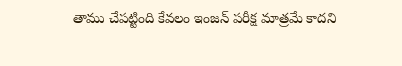తాము చేపట్టింది కేవలం ఇంజన్‌ పరీక్ష మాత్రమే కాదని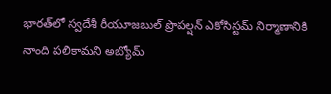భారత్‌లో స్వదేశీ రీయూజబుల్‌ ప్రొపల్షన్‌ ఎకోసిస్టమ్‌ నిర్మాణానికి నాంది పలికామని అబ్యోమ్‌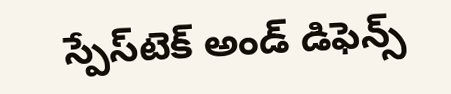స్పేస్‌టెక్‌ అండ్‌ డిఫెన్స్‌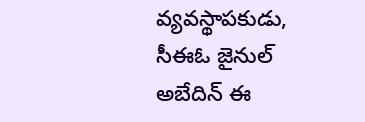వ్యవస్థాపకుడు, సీఈఓ జైనుల్‌ అబేదిన్‌ ఈ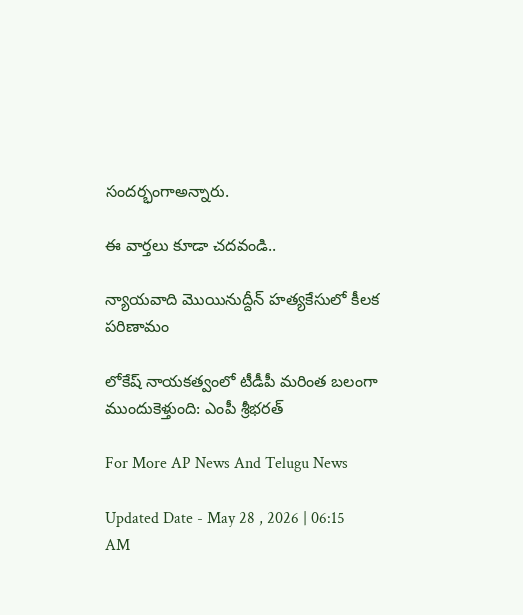సందర్భంగాఅన్నారు.

ఈ వార్తలు కూడా చదవండి..

న్యాయవాది మొయినుద్దీన్‌ హత్యకేసులో కీలక పరిణామం

లోకేష్ నాయకత్వంలో టీడీపీ మరింత బలంగా ముందుకెళ్తుంది: ఎంపీ శ్రీభరత్

For More AP News And Telugu News

Updated Date - May 28 , 2026 | 06:15 AM